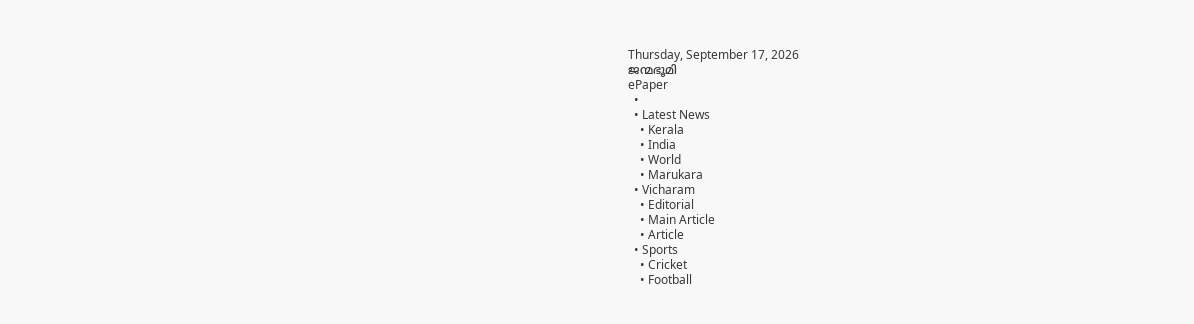Thursday, September 17, 2026
ജന്മഭൂമി
ePaper
  •
  • Latest News
    • Kerala
    • India
    • World
    • Marukara
  • Vicharam
    • Editorial
    • Main Article
    • Article
  • Sports
    • Cricket
    • Football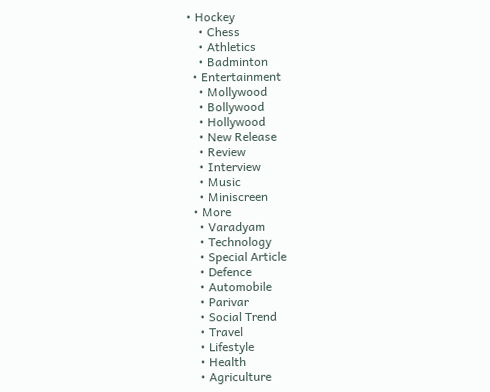• Hockey
    • Chess
    • Athletics
    • Badminton
  • Entertainment
    • Mollywood
    • Bollywood
    • Hollywood
    • New Release
    • Review
    • Interview
    • Music
    • Miniscreen
  • More
    • Varadyam
    • Technology
    • Special Article
    • Defence
    • Automobile
    • Parivar
    • Social Trend
    • Travel
    • Lifestyle
    • Health
    • Agriculture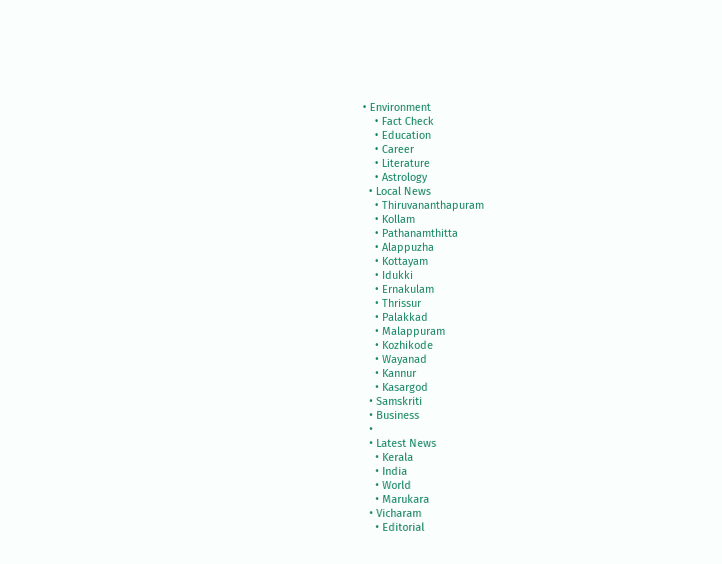• Environment
    • Fact Check
    • Education
    • Career
    • Literature
    • Astrology
  • Local News
    • Thiruvananthapuram
    • Kollam
    • Pathanamthitta
    • Alappuzha
    • Kottayam
    • Idukki
    • Ernakulam
    • Thrissur
    • Palakkad
    • Malappuram
    • Kozhikode
    • Wayanad
    • Kannur
    • Kasargod
  • Samskriti
  • Business
  •
  • Latest News
    • Kerala
    • India
    • World
    • Marukara
  • Vicharam
    • Editorial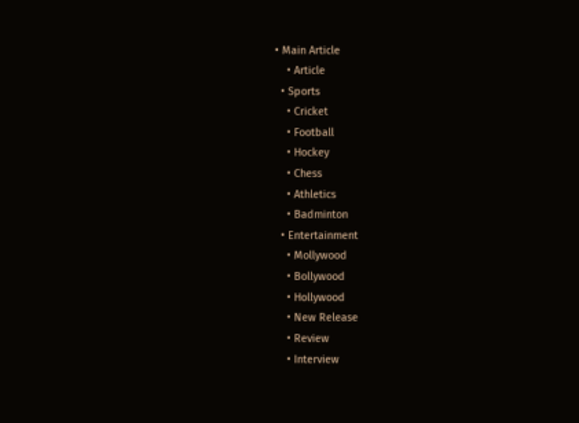• Main Article
    • Article
  • Sports
    • Cricket
    • Football
    • Hockey
    • Chess
    • Athletics
    • Badminton
  • Entertainment
    • Mollywood
    • Bollywood
    • Hollywood
    • New Release
    • Review
    • Interview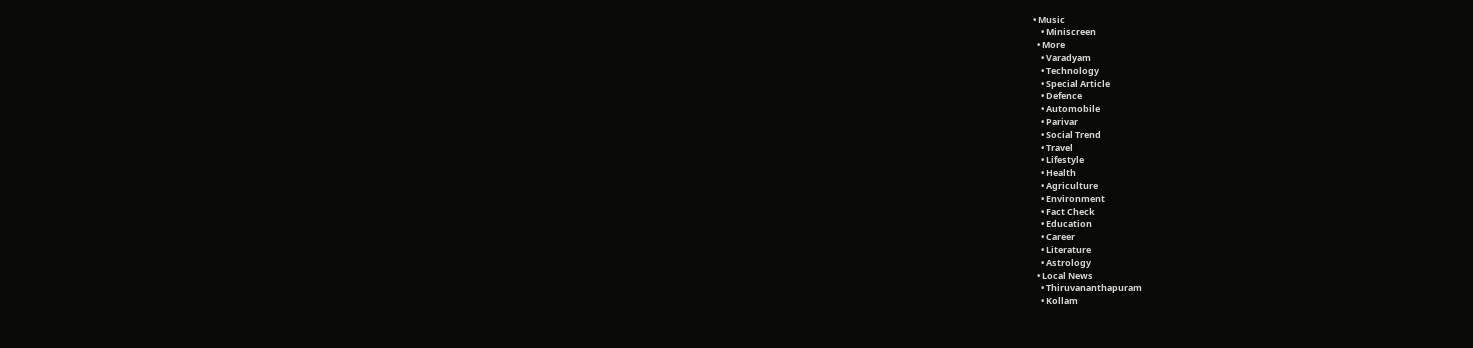• Music
    • Miniscreen
  • More
    • Varadyam
    • Technology
    • Special Article
    • Defence
    • Automobile
    • Parivar
    • Social Trend
    • Travel
    • Lifestyle
    • Health
    • Agriculture
    • Environment
    • Fact Check
    • Education
    • Career
    • Literature
    • Astrology
  • Local News
    • Thiruvananthapuram
    • Kollam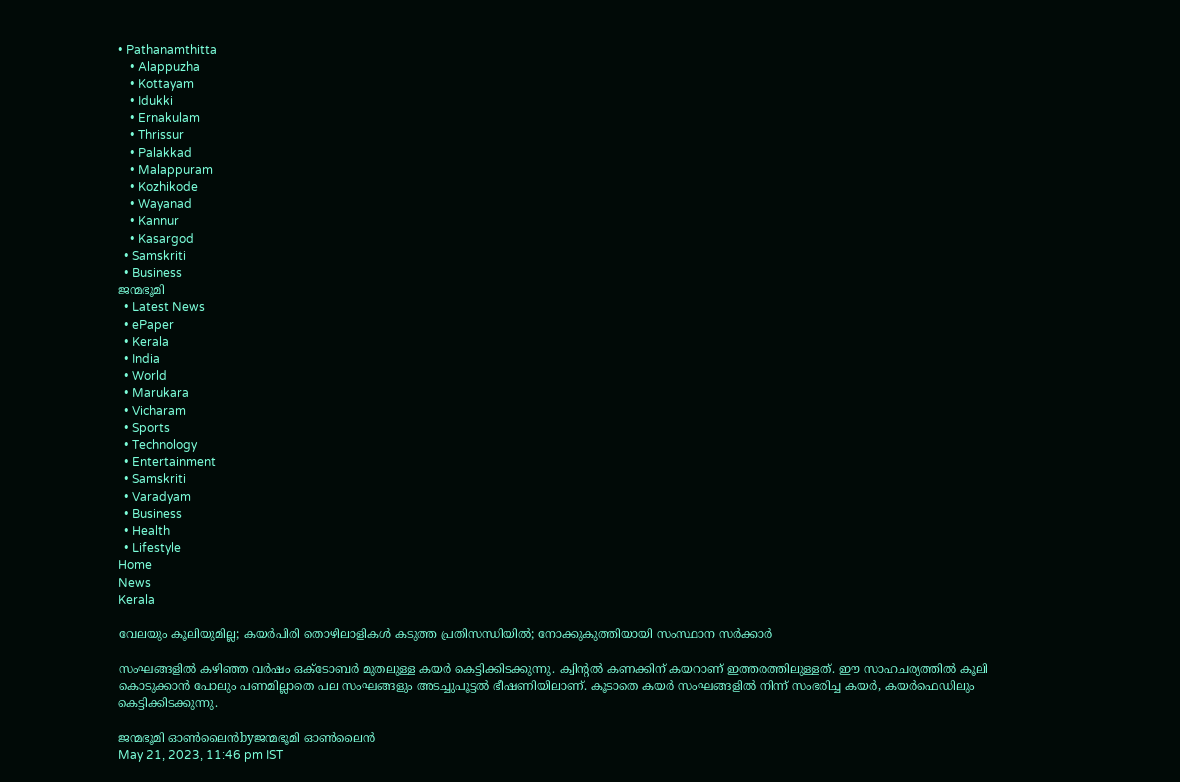• Pathanamthitta
    • Alappuzha
    • Kottayam
    • Idukki
    • Ernakulam
    • Thrissur
    • Palakkad
    • Malappuram
    • Kozhikode
    • Wayanad
    • Kannur
    • Kasargod
  • Samskriti
  • Business
ജന്മഭൂമി
  • Latest News
  • ePaper
  • Kerala
  • India
  • World
  • Marukara
  • Vicharam
  • Sports
  • Technology
  • Entertainment
  • Samskriti
  • Varadyam
  • Business
  • Health
  • Lifestyle
Home
News
Kerala

വേലയും കൂലിയുമില്ല; കയര്‍പിരി തൊഴിലാളികള്‍ കടുത്ത പ്രതിസന്ധിയില്‍; നോക്കുകുത്തിയായി സംസ്ഥാന സര്‍ക്കാര്‍

സംഘങ്ങളില്‍ കഴിഞ്ഞ വര്‍ഷം ഒക്‌ടോബര്‍ മുതലുള്ള കയര്‍ കെട്ടിക്കിടക്കുന്നു. ക്വിന്റല്‍ കണക്കിന് കയറാണ് ഇത്തരത്തിലുള്ളത്. ഈ സാഹചര്യത്തില്‍ കൂലി കൊടുക്കാന്‍ പോലും പണമില്ലാതെ പല സംഘങ്ങളും അടച്ചുപൂട്ടല്‍ ഭീഷണിയിലാണ്. കൂടാതെ കയര്‍ സംഘങ്ങളില്‍ നിന്ന് സംഭരിച്ച കയര്‍, കയര്‍ഫെഡിലും കെട്ടിക്കിടക്കുന്നു.

ജന്മഭൂമി ഓണ്‍ലൈന്‍byജന്മഭൂമി ഓണ്‍ലൈന്‍
May 21, 2023, 11:46 pm IST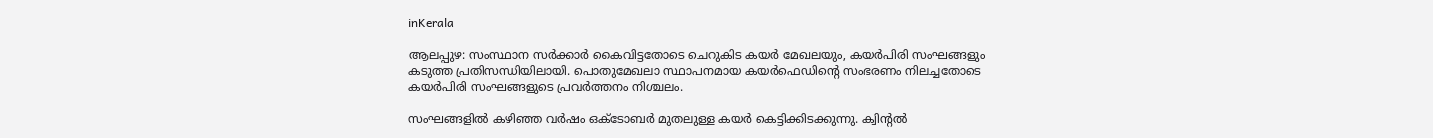inKerala

ആലപ്പുഴ: സംസ്ഥാന സര്‍ക്കാര്‍ കൈവിട്ടതോടെ ചെറുകിട കയര്‍ മേഖലയും, കയര്‍പിരി സംഘങ്ങളും കടുത്ത പ്രതിസന്ധിയിലായി. പൊതുമേഖലാ സ്ഥാപനമായ കയര്‍ഫെഡിന്റെ സംഭരണം നിലച്ചതോടെ കയര്‍പിരി സംഘങ്ങളുടെ പ്രവര്‍ത്തനം നിശ്ചലം.

സംഘങ്ങളില്‍ കഴിഞ്ഞ വര്‍ഷം ഒക്‌ടോബര്‍ മുതലുള്ള കയര്‍ കെട്ടിക്കിടക്കുന്നു. ക്വിന്റല്‍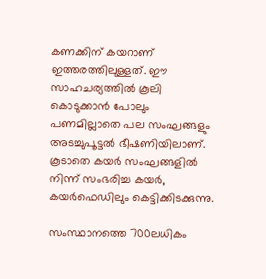കണക്കിന് കയറാണ് ഇത്തരത്തിലുള്ളത്. ഈ സാഹചര്യത്തില്‍ കൂലി കൊടുക്കാന്‍ പോലും പണമില്ലാതെ പല സംഘങ്ങളും അടച്ചുപൂട്ടല്‍ ഭീഷണിയിലാണ്. കൂടാതെ കയര്‍ സംഘങ്ങളില്‍ നിന്ന് സംഭരിച്ച കയര്‍, കയര്‍ഫെഡിലും കെട്ടിക്കിടക്കുന്നു.

സംസ്ഥാനത്തെ 700ലധികം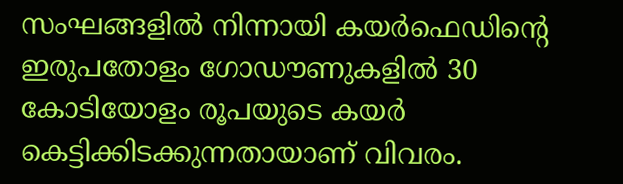സംഘങ്ങളില്‍ നിന്നായി കയര്‍ഫെഡിന്റെ ഇരുപതോളം ഗോഡൗണുകളില്‍ 30 കോടിയോളം രൂപയുടെ കയര്‍ കെട്ടിക്കിടക്കുന്നതായാണ് വിവരം.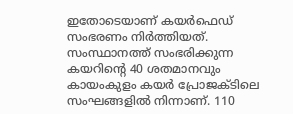ഇതോടെയാണ് കയര്‍ഫെഡ് സംഭരണം നിര്‍ത്തിയത്. സംസ്ഥാനത്ത് സംഭരിക്കുന്ന കയറിന്റെ 40 ശതമാനവും കായംകുളം കയര്‍ പ്രോജക്ടിലെ സംഘങ്ങളില്‍ നിന്നാണ്. 110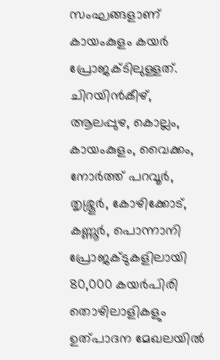സംഘങ്ങളാണ് കായംകുളം കയര്‍ പ്രോജക്ടിലുള്ളത്. ചിറയിന്‍കീഴ്, ആലപ്പുഴ, കൊല്ലം, കായംകുളം, വൈക്കം, നോര്‍ത്ത് പറവൂര്‍, തൃശ്ശൂര്‍, കോഴിക്കോട്, കണ്ണൂര്‍, പൊന്നാനി പ്രോജക്ടുകളിലായി 80,000 കയര്‍പിരി തൊഴിലാളികളും ഉത്പാദന മേഖലയില്‍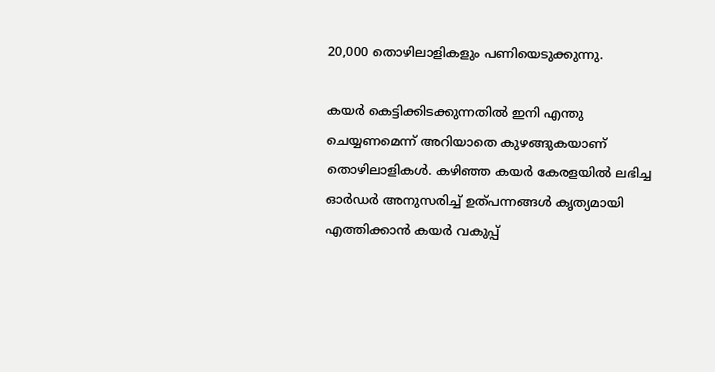20,000 തൊഴിലാളികളും പണിയെടുക്കുന്നു.

കയര്‍ കെട്ടിക്കിടക്കുന്നതില്‍ ഇനി എന്തു ചെയ്യണമെന്ന് അറിയാതെ കുഴങ്ങുകയാണ് തൊഴിലാളികള്‍. കഴിഞ്ഞ കയര്‍ കേരളയില്‍ ലഭിച്ച ഓര്‍ഡര്‍ അനുസരിച്ച് ഉത്പന്നങ്ങള്‍ കൃത്യമായി എത്തിക്കാന്‍ കയര്‍ വകുപ്പ്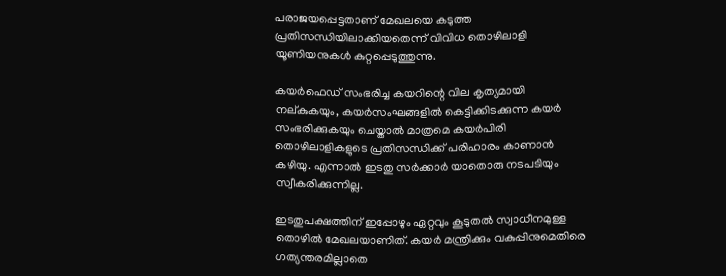പരാജയപ്പെട്ടതാണ് മേഖലയെ കടുത്ത പ്രതിസന്ധിയിലാക്കിയതെന്ന് വിവിധ തൊഴിലാളി യൂണിയനുകള്‍ കുറ്റപ്പെടുത്തുന്നു.

കയര്‍ഫെഡ് സംഭരിച്ച കയറിന്റെ വില കൃത്യമായി നല്കുകയും, കയര്‍സംഘങ്ങളില്‍ കെട്ടിക്കിടക്കുന്ന കയര്‍ സംഭരിക്കുകയും ചെയ്താല്‍ മാത്രമെ കയര്‍പിരി തൊഴിലാളികളുടെ പ്രതിസന്ധിക്ക് പരിഹാരം കാണാന്‍ കഴിയു. എന്നാല്‍ ഇടതു സര്‍ക്കാര്‍ യാതൊരു നടപടിയും സ്വീകരിക്കുന്നില്ല.

ഇടതുപക്ഷത്തിന് ഇപ്പോഴും ഏറ്റവും കൂടുതല്‍ സ്വാധീനമുള്ള തൊഴില്‍ മേഖലയാണിത്. കയര്‍ മന്ത്രിക്കും വകുപ്പിനുമെതിരെ ഗത്യന്തരമില്ലാതെ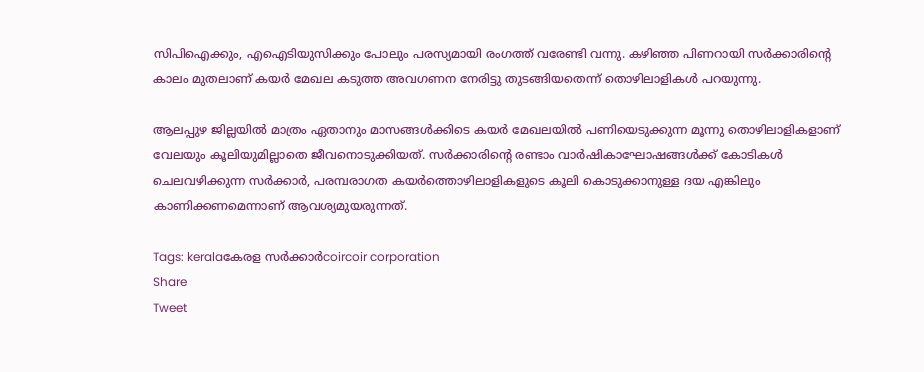സിപിഐക്കും, എഐടിയുസിക്കും പോലും പരസ്യമായി രംഗത്ത് വരേണ്ടി വന്നു. കഴിഞ്ഞ പിണറായി സര്‍ക്കാരിന്റെ കാലം മുതലാണ് കയര്‍ മേഖല കടുത്ത അവഗണന നേരിട്ടു തുടങ്ങിയതെന്ന് തൊഴിലാളികള്‍ പറയുന്നു.

ആലപ്പുഴ ജില്ലയില്‍ മാത്രം ഏതാനും മാസങ്ങള്‍ക്കിടെ കയര്‍ മേഖലയില്‍ പണിയെടുക്കുന്ന മൂന്നു തൊഴിലാളികളാണ് വേലയും കൂലിയുമില്ലാതെ ജീവനൊടുക്കിയത്. സര്‍ക്കാരിന്റെ രണ്ടാം വാര്‍ഷികാഘോഷങ്ങള്‍ക്ക് കോടികള്‍ ചെലവഴിക്കുന്ന സര്‍ക്കാര്‍, പരമ്പരാഗത കയര്‍ത്തൊഴിലാളികളുടെ കൂലി കൊടുക്കാനുള്ള ദയ എങ്കിലും കാണിക്കണമെന്നാണ് ആവശ്യമുയരുന്നത്.

Tags: keralaകേരള സര്‍ക്കാര്‍coircoir corporation
Share
Tweet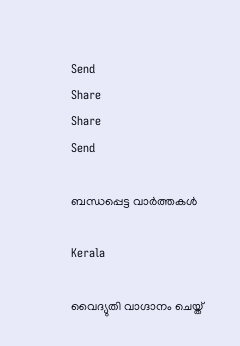Send
Share
Share
Send

ബന്ധപ്പെട്ട വാര്‍ത്തകള്‍

Kerala

വൈദ്യുതി വാഗ്ദാനം ചെയ്ത്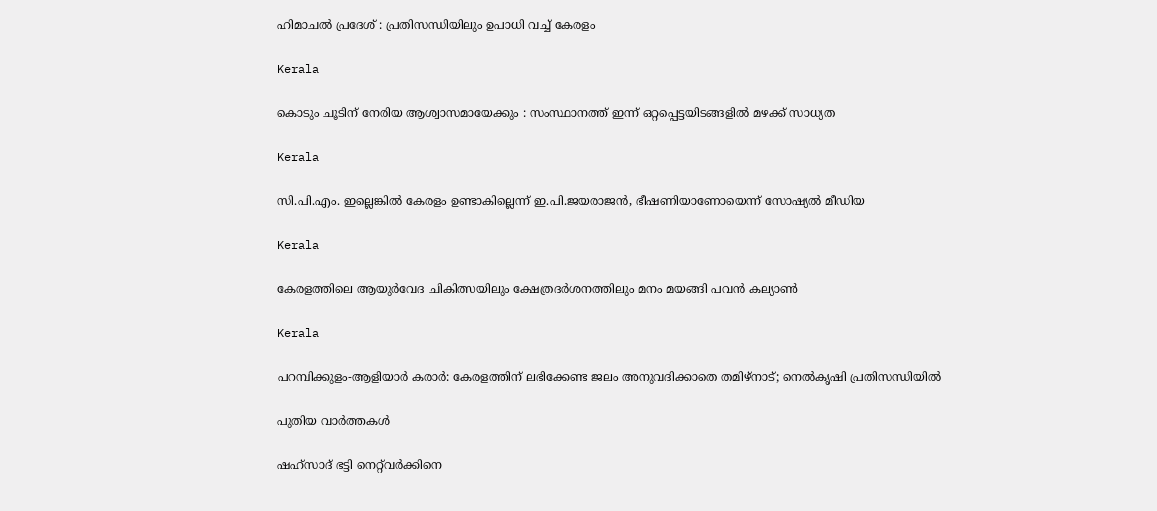ഹിമാചല്‍ പ്രദേശ് : പ്രതിസന്ധിയിലും ഉപാധി വച്ച് കേരളം

Kerala

കൊടും ചൂടിന് നേരിയ ആശ്വാസമായേക്കും : സംസ്ഥാനത്ത് ഇന്ന് ഒറ്റപ്പെട്ടയിടങ്ങളില്‍ മഴക്ക് സാധ്യത

Kerala

സി.പി.എം. ഇല്ലെങ്കില്‍ കേരളം ഉണ്ടാകില്ലെന്ന് ഇ.പി.ജയരാജന്‍, ഭീഷണിയാണോയെന്ന് സോഷ്യല്‍ മീഡിയ

Kerala

കേരളത്തിലെ ആയുര്‍വേദ ചികിത്സയിലും ക്ഷേത്രദര്‍ശനത്തിലും മനം മയങ്ങി പവന്‍ കല്യാണ്‍

Kerala

പറമ്പിക്കുളം-ആളിയാര്‍ കരാര്‍: കേരളത്തിന് ലഭിക്കേണ്ട ജലം അനുവദിക്കാതെ തമിഴ്നാട്; നെല്‍കൃഷി പ്രതിസന്ധിയില്‍

പുതിയ വാര്‍ത്തകള്‍

ഷഹ്‌സാദ് ഭട്ടി നെറ്റ്‌വര്‍ക്കിനെ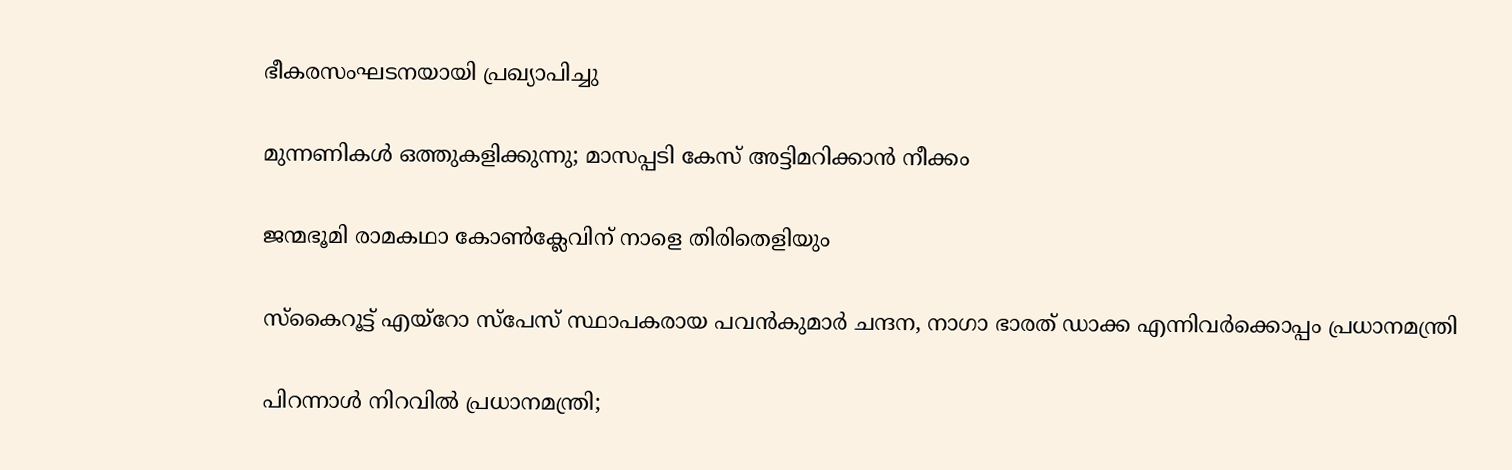ഭീകരസംഘടനയായി പ്രഖ്യാപിച്ചു

മുന്നണികള്‍ ഒത്തുകളിക്കുന്നു; മാസപ്പടി കേസ് അട്ടിമറിക്കാന്‍ നീക്കം

ജന്മഭൂമി രാമകഥാ കോണ്‍ക്ലേവിന് നാളെ തിരിതെളിയും

സ്‌കൈറൂട്ട് എയ്‌റോ സ്‌പേസ് സ്ഥാപകരായ പവന്‍കുമാര്‍ ചന്ദന, നാഗാ ഭാരത് ഡാക്ക എന്നിവര്‍ക്കൊപ്പം പ്രധാനമന്ത്രി

പിറന്നാള്‍ നിറവില്‍ പ്രധാനമന്ത്രി;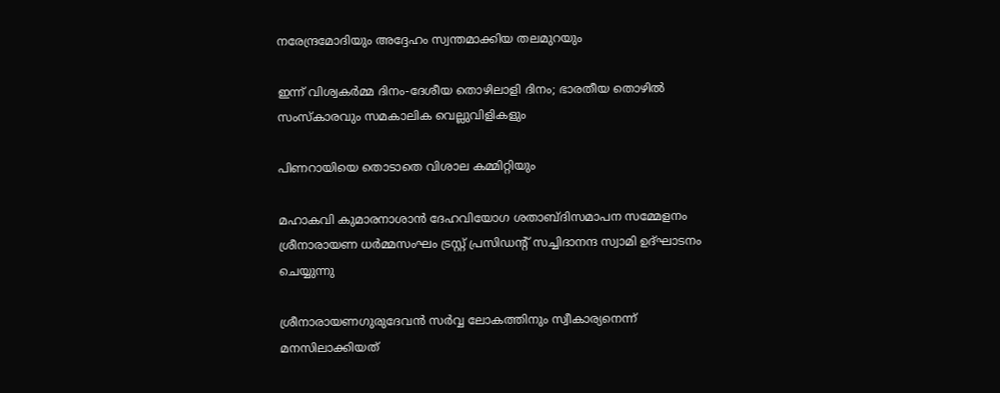നരേന്ദ്രമോദിയും അദ്ദേഹം സ്വന്തമാക്കിയ തലമുറയും

ഇന്ന് വിശ്വകര്‍മ്മ ദിനം-ദേശീയ തൊഴിലാളി ദിനം; ഭാരതീയ തൊഴില്‍ സംസ്‌കാരവും സമകാലിക വെല്ലുവിളികളും

പിണറായിയെ തൊടാതെ വിശാല കമ്മിറ്റിയും

മഹാകവി കുമാരനാശാന്‍ ദേഹവിയോഗ ശതാബ്ദിസമാപന സമ്മേളനം ശ്രീനാരായണ ധര്‍മ്മസംഘം ട്രസ്റ്റ് പ്രസിഡന്റ് സച്ചിദാനന്ദ സ്വാമി ഉദ്ഘാടനം ചെയ്യുന്നു

ശ്രീനാരായണഗുരുദേവന്‍ സര്‍വ്വ ലോകത്തിനും സ്വീകാര്യനെന്ന് മനസിലാക്കിയത്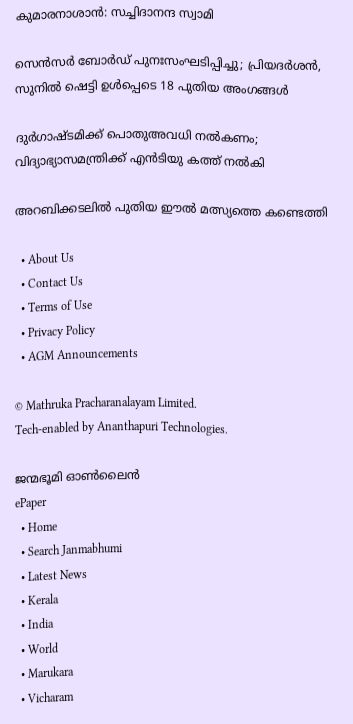കുമാരനാശാന്‍: സച്ചിദാനന്ദ സ്വാമി

സെൻസർ ബോർഡ് പുനഃസംഘടിപ്പിച്ചു; പ്രിയദർശൻ, സുനിൽ ഷെട്ടി ഉൾപ്പെടെ 18 പുതിയ അംഗങ്ങൾ

ദുര്‍ഗാഷ്ടമിക്ക് പൊതുഅവധി നല്‍കണം; വിദ്യാഭ്യാസമന്ത്രിക്ക് എന്‍ടിയു കത്ത് നല്‍കി

അറബിക്കടലില്‍ പുതിയ ഈല്‍ മത്സ്യത്തെ കണ്ടെത്തി

  • About Us
  • Contact Us
  • Terms of Use
  • Privacy Policy
  • AGM Announcements

© Mathruka Pracharanalayam Limited.
Tech-enabled by Ananthapuri Technologies.

ജന്മഭൂമി ഓണ്‍ലൈന്‍
ePaper
  • Home
  • Search Janmabhumi
  • Latest News
  • Kerala
  • India
  • World
  • Marukara
  • Vicharam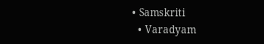• Samskriti
  • Varadyam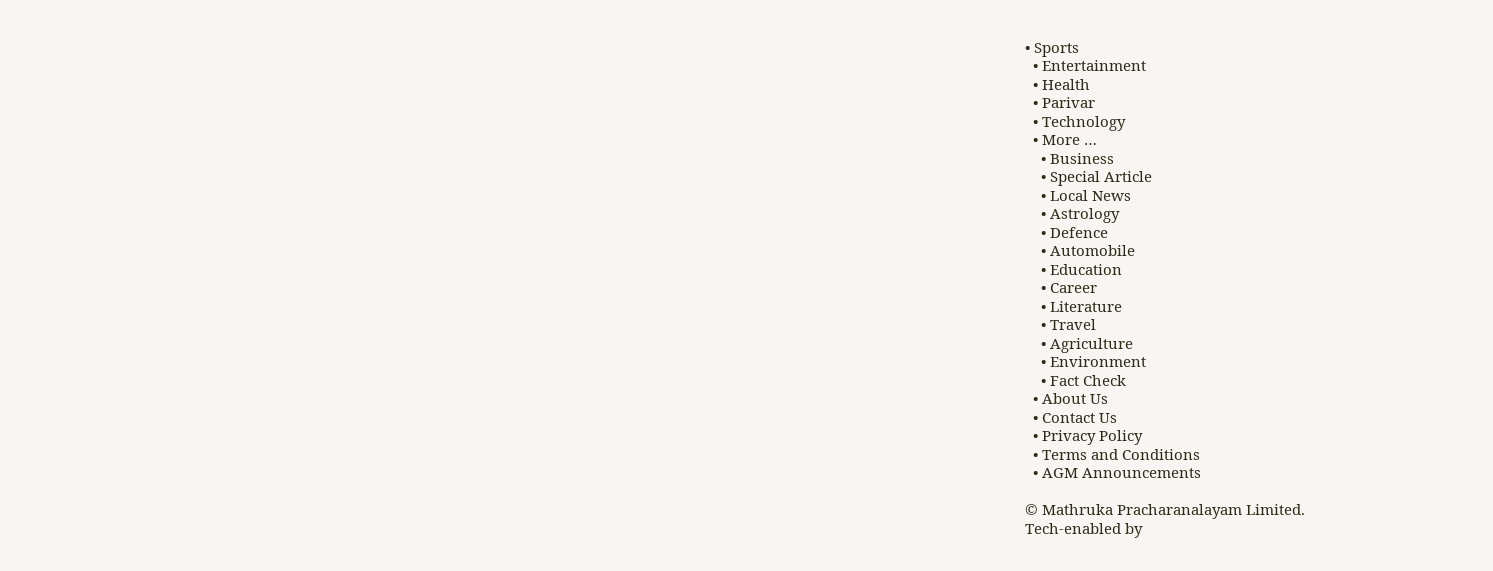• Sports
  • Entertainment
  • Health
  • Parivar
  • Technology
  • More …
    • Business
    • Special Article
    • Local News
    • Astrology
    • Defence
    • Automobile
    • Education
    • Career
    • Literature
    • Travel
    • Agriculture
    • Environment
    • Fact Check
  • About Us
  • Contact Us
  • Privacy Policy
  • Terms and Conditions
  • AGM Announcements

© Mathruka Pracharanalayam Limited.
Tech-enabled by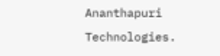Ananthapuri Technologies.